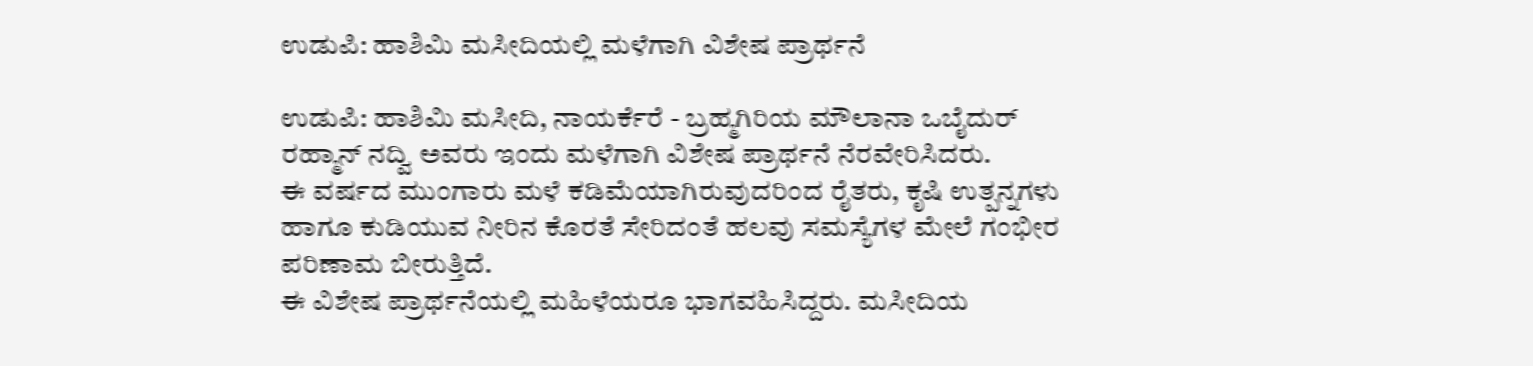ಉಡುಪಿ: ಹಾಶಿಮಿ ಮಸೀದಿಯಲ್ಲಿ ಮಳೆಗಾಗಿ ವಿಶೇಷ ಪ್ರಾರ್ಥನೆ

ಉಡುಪಿ: ಹಾಶಿಮಿ ಮಸೀದಿ, ನಾಯರ್ಕೆರೆ - ಬ್ರಹ್ಮಗಿರಿಯ ಮೌಲಾನಾ ಒಬೈದುರ್ ರಹ್ಮಾನ್ ನದ್ವಿ ಅವರು ಇಂದು ಮಳೆಗಾಗಿ ವಿಶೇಷ ಪ್ರಾರ್ಥನೆ ನೆರವೇರಿಸಿದರು.
ಈ ವರ್ಷದ ಮುಂಗಾರು ಮಳೆ ಕಡಿಮೆಯಾಗಿರುವುದರಿಂದ ರೈತರು, ಕೃಷಿ ಉತ್ಪನ್ನಗಳು ಹಾಗೂ ಕುಡಿಯುವ ನೀರಿನ ಕೊರತೆ ಸೇರಿದಂತೆ ಹಲವು ಸಮಸ್ಯೆಗಳ ಮೇಲೆ ಗಂಭೀರ ಪರಿಣಾಮ ಬೀರುತ್ತಿದೆ.
ಈ ವಿಶೇಷ ಪ್ರಾರ್ಥನೆಯಲ್ಲಿ ಮಹಿಳೆಯರೂ ಭಾಗವಹಿಸಿದ್ದರು. ಮಸೀದಿಯ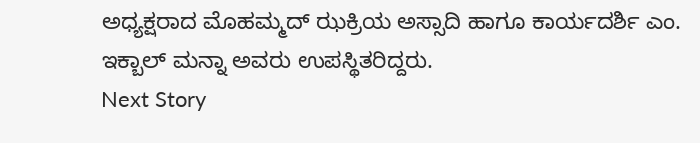ಅಧ್ಯಕ್ಷರಾದ ಮೊಹಮ್ಮದ್ ಝಕ್ರಿಯ ಅಸ್ಸಾದಿ ಹಾಗೂ ಕಾರ್ಯದರ್ಶಿ ಎಂ. ಇಕ್ಬಾಲ್ ಮನ್ನಾ ಅವರು ಉಪಸ್ಥಿತರಿದ್ದರು.
Next Story